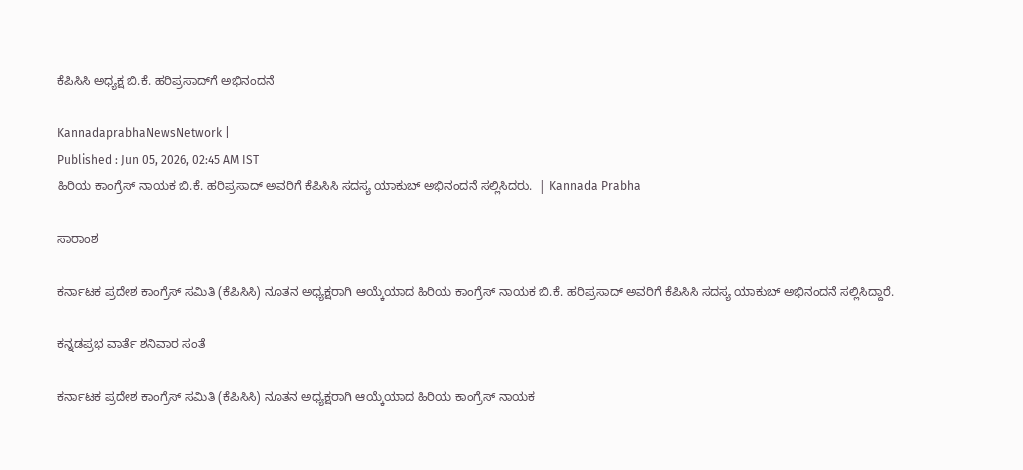ಕೆಪಿಸಿಸಿ ಅಧ್ಯಕ್ಷ ಬಿ.ಕೆ. ಹರಿಪ್ರಸಾದ್‌ಗೆ ಅಭಿನಂದನೆ

KannadaprabhaNewsNetwork |
Published : Jun 05, 2026, 02:45 AM IST
ಹಿರಿಯ ಕಾಂಗ್ರೆಸ್ ನಾಯಕ ಬಿ.ಕೆ. ಹರಿಪ್ರಸಾದ್ ಅವರಿಗೆ ಕೆಪಿಸಿಸಿ ಸದಸ್ಯ ಯಾಕುಬ್‌ ಅಭಿನಂದನೆ ಸಲ್ಲಿಸಿದರು.  | Kannada Prabha

ಸಾರಾಂಶ

ಕರ್ನಾಟಕ ಪ್ರದೇಶ ಕಾಂಗ್ರೆಸ್ ಸಮಿತಿ (ಕೆಪಿಸಿಸಿ) ನೂತನ ಅಧ್ಯಕ್ಷರಾಗಿ ಆಯ್ಕೆಯಾದ ಹಿರಿಯ ಕಾಂಗ್ರೆಸ್ ನಾಯಕ ಬಿ.ಕೆ. ಹರಿಪ್ರಸಾದ್ ಅವರಿಗೆ ಕೆಪಿಸಿಸಿ ಸದಸ್ಯ ಯಾಕುಬ್‌ ಅಭಿನಂದನೆ ಸಲ್ಲಿಸಿದ್ದಾರೆ.

ಕನ್ನಡಪ್ರಭ ವಾರ್ತೆ ಶನಿವಾರ ಸಂತೆ

ಕರ್ನಾಟಕ ಪ್ರದೇಶ ಕಾಂಗ್ರೆಸ್ ಸಮಿತಿ (ಕೆಪಿಸಿಸಿ) ನೂತನ ಅಧ್ಯಕ್ಷರಾಗಿ ಆಯ್ಕೆಯಾದ ಹಿರಿಯ ಕಾಂಗ್ರೆಸ್ ನಾಯಕ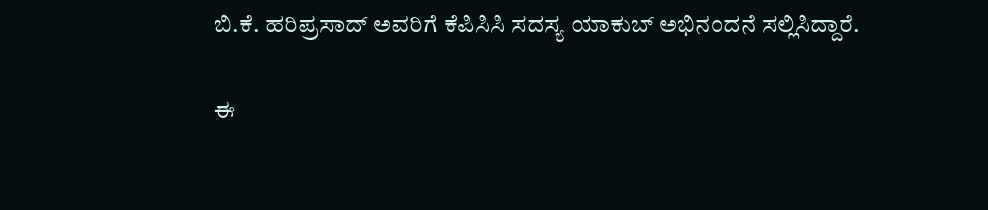ಬಿ.ಕೆ. ಹರಿಪ್ರಸಾದ್ ಅವರಿಗೆ ಕೆಪಿಸಿಸಿ ಸದಸ್ಯ ಯಾಕುಬ್‌ ಅಭಿನಂದನೆ ಸಲ್ಲಿಸಿದ್ದಾರೆ.

ಈ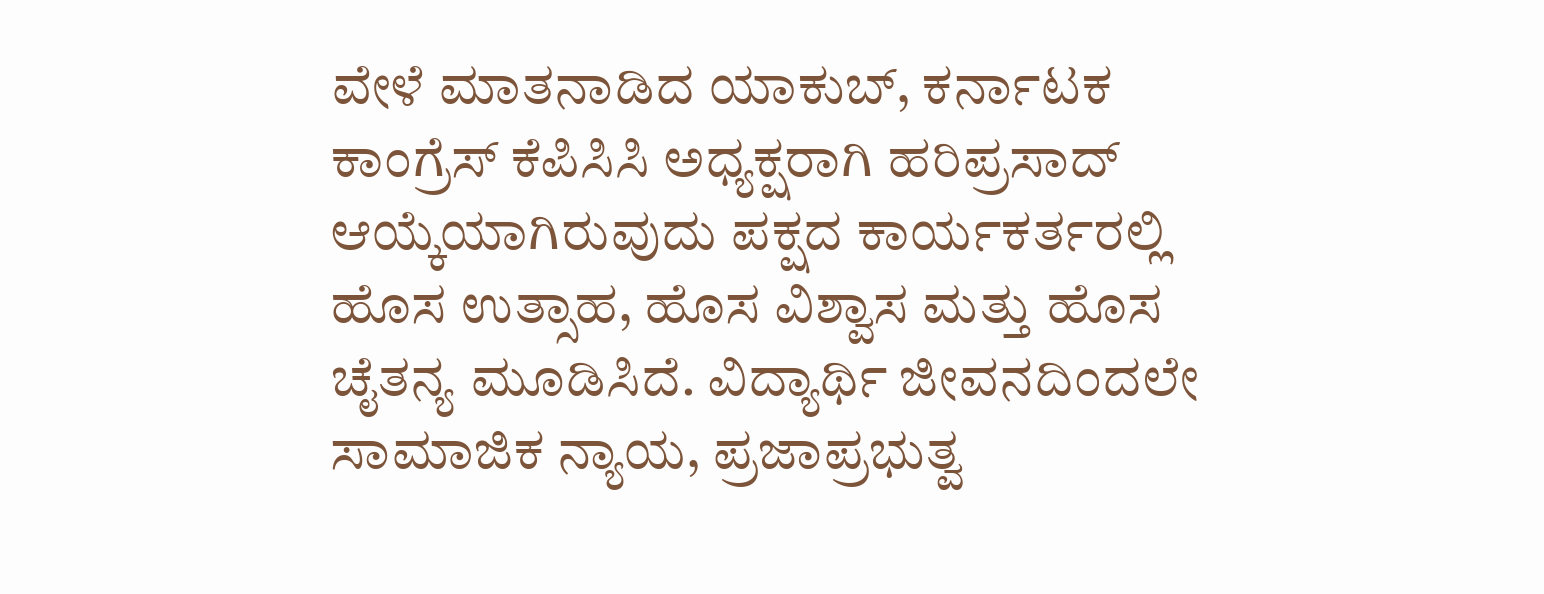ವೇಳೆ ಮಾತನಾಡಿದ ಯಾಕುಬ್‌, ಕರ್ನಾಟಕ ಕಾಂಗ್ರೆಸ್ ಕೆಪಿಸಿಸಿ ಅಧ್ಯಕ್ಷರಾಗಿ ಹರಿಪ್ರಸಾದ್‌ ಆಯ್ಕೆಯಾಗಿರುವುದು ಪಕ್ಷದ ಕಾರ್ಯಕರ್ತರಲ್ಲಿ ಹೊಸ ಉತ್ಸಾಹ, ಹೊಸ ವಿಶ್ವಾಸ ಮತ್ತು ಹೊಸ ಚೈತನ್ಯ ಮೂಡಿಸಿದೆ. ವಿದ್ಯಾರ್ಥಿ ಜೀವನದಿಂದಲೇ ಸಾಮಾಜಿಕ ನ್ಯಾಯ, ಪ್ರಜಾಪ್ರಭುತ್ವ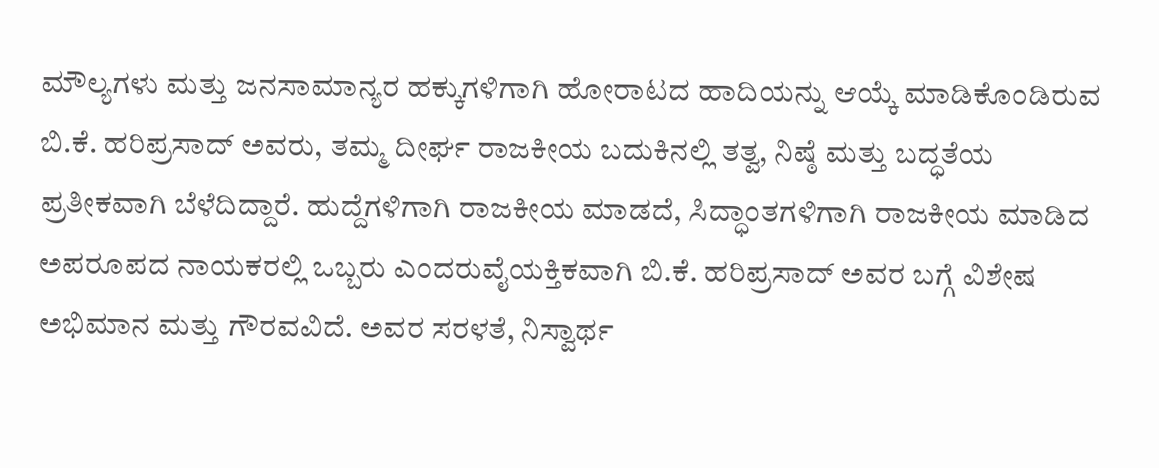ಮೌಲ್ಯಗಳು ಮತ್ತು ಜನಸಾಮಾನ್ಯರ ಹಕ್ಕುಗಳಿಗಾಗಿ ಹೋರಾಟದ ಹಾದಿಯನ್ನು ಆಯ್ಕೆ ಮಾಡಿಕೊಂಡಿರುವ ಬಿ.ಕೆ. ಹರಿಪ್ರಸಾದ್ ಅವರು, ತಮ್ಮ ದೀರ್ಘ ರಾಜಕೀಯ ಬದುಕಿನಲ್ಲಿ ತತ್ವ, ನಿಷ್ಠೆ ಮತ್ತು ಬದ್ಧತೆಯ ಪ್ರತೀಕವಾಗಿ ಬೆಳೆದಿದ್ದಾರೆ. ಹುದ್ದೆಗಳಿಗಾಗಿ ರಾಜಕೀಯ ಮಾಡದೆ, ಸಿದ್ಧಾಂತಗಳಿಗಾಗಿ ರಾಜಕೀಯ ಮಾಡಿದ ಅಪರೂಪದ ನಾಯಕರಲ್ಲಿ ಒಬ್ಬರು ಎಂದರುವೈಯಕ್ತಿಕವಾಗಿ ಬಿ.ಕೆ. ಹರಿಪ್ರಸಾದ್ ಅವರ ಬಗ್ಗೆ ವಿಶೇಷ ಅಭಿಮಾನ ಮತ್ತು ಗೌರವವಿದೆ. ಅವರ ಸರಳತೆ, ನಿಸ್ವಾರ್ಥ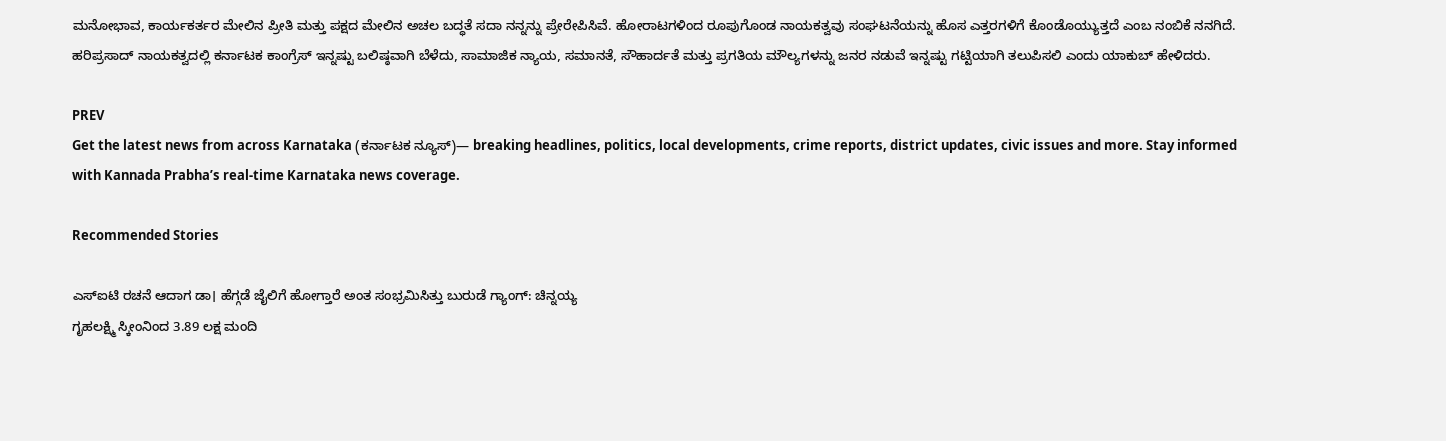ಮನೋಭಾವ, ಕಾರ್ಯಕರ್ತರ ಮೇಲಿನ ಪ್ರೀತಿ ಮತ್ತು ಪಕ್ಷದ ಮೇಲಿನ ಅಚಲ ಬದ್ಧತೆ ಸದಾ ನನ್ನನ್ನು ಪ್ರೇರೇಪಿಸಿವೆ. ಹೋರಾಟಗಳಿಂದ ರೂಪುಗೊಂಡ ನಾಯಕತ್ವವು ಸಂಘಟನೆಯನ್ನು ಹೊಸ ಎತ್ತರಗಳಿಗೆ ಕೊಂಡೊಯ್ಯುತ್ತದೆ ಎಂಬ ನಂಬಿಕೆ ನನಗಿದೆ. ಹರಿಪ್ರಸಾದ್‌ ನಾಯಕತ್ವದಲ್ಲಿ ಕರ್ನಾಟಕ ಕಾಂಗ್ರೆಸ್ ಇನ್ನಷ್ಟು ಬಲಿಷ್ಠವಾಗಿ ಬೆಳೆದು, ಸಾಮಾಜಿಕ ನ್ಯಾಯ, ಸಮಾನತೆ, ಸೌಹಾರ್ದತೆ ಮತ್ತು ಪ್ರಗತಿಯ ಮೌಲ್ಯಗಳನ್ನು ಜನರ ನಡುವೆ ಇನ್ನಷ್ಟು ಗಟ್ಟಿಯಾಗಿ ತಲುಪಿಸಲಿ ಎಂದು ಯಾಕುಬ್‌ ಹೇಳಿದರು.

PREV
Get the latest news from across Karnataka (ಕರ್ನಾಟಕ ನ್ಯೂಸ್)— breaking headlines, politics, local developments, crime reports, district updates, civic issues and more. Stay informed with Kannada Prabha’s real‑time Karnataka news coverage.

Recommended Stories

ಎಸ್ಐಟಿ ರಚನೆ ಆದಾಗ ಡಾ। ಹೆಗ್ಗಡೆ ಜೈಲಿಗೆ ಹೋಗ್ತಾರೆ ಅಂತ ಸಂಭ್ರಮಿಸಿತ್ತು ಬುರುಡೆ ಗ್ಯಾಂಗ್‌: ಚಿನ್ನಯ್ಯ
ಗೃಹಲಕ್ಷ್ಮಿ ಸ್ಕೀಂನಿಂದ 3.89 ಲಕ್ಷ ಮಂದಿ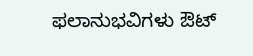ಫಲಾನುಭವಿಗಳು ಔಟ್‌